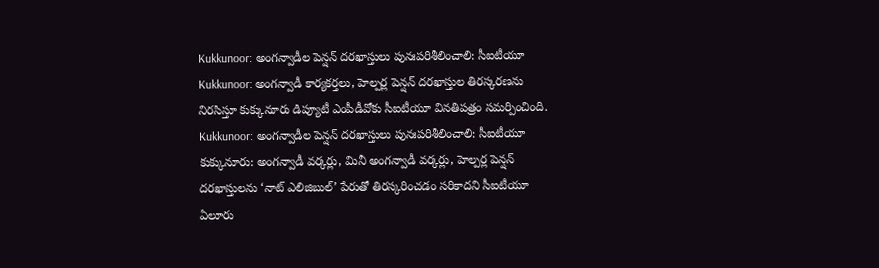Kukkunoor: అంగన్వాడీల పెన్షన్ దరఖాస్తులు పునఃపరిశీలించాలి: సీఐటీయూ
Kukkunoor: అంగన్వాడీ కార్యకర్తలు, హెల్పర్ల పెన్షన్ దరఖాస్తుల తిరస్కరణను నిరసిస్తూ కుక్కునూరు డిప్యూటీ ఎంపీడీవోకు సీఐటీయూ వినతిపత్రం సమర్పించింది.
Kukkunoor: అంగన్వాడీల పెన్షన్ దరఖాస్తులు పునఃపరిశీలించాలి: సీఐటీయూ
కుక్కునూరు: అంగన్వాడీ వర్కర్లు, మినీ అంగన్వాడీ వర్కర్లు, హెల్పర్ల పెన్షన్ దరఖాస్తులను ‘నాట్ ఎలిజిబుల్’ పేరుతో తిరస్కరించడం సరికాదని సీఐటీయూ ఏలూరు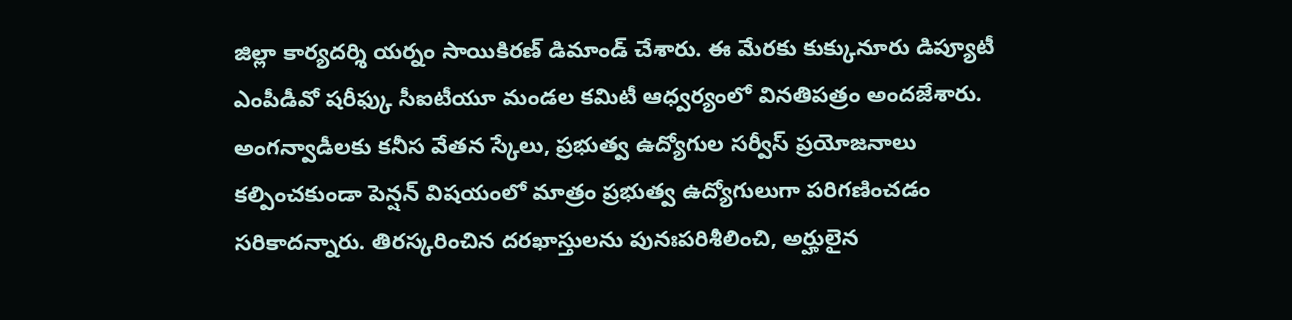జిల్లా కార్యదర్శి యర్నం సాయికిరణ్ డిమాండ్ చేశారు. ఈ మేరకు కుక్కునూరు డిప్యూటీ ఎంపీడీవో షరీఫ్కు సీఐటీయూ మండల కమిటీ ఆధ్వర్యంలో వినతిపత్రం అందజేశారు.
అంగన్వాడీలకు కనీస వేతన స్కేలు, ప్రభుత్వ ఉద్యోగుల సర్వీస్ ప్రయోజనాలు కల్పించకుండా పెన్షన్ విషయంలో మాత్రం ప్రభుత్వ ఉద్యోగులుగా పరిగణించడం సరికాదన్నారు. తిరస్కరించిన దరఖాస్తులను పునఃపరిశీలించి, అర్హులైన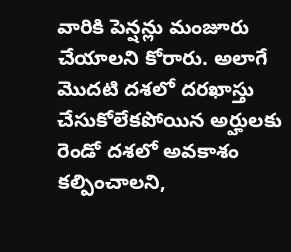వారికి పెన్షన్లు మంజూరు చేయాలని కోరారు. అలాగే మొదటి దశలో దరఖాస్తు చేసుకోలేకపోయిన అర్హులకు రెండో దశలో అవకాశం కల్పించాలని,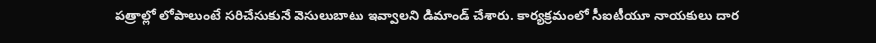పత్రాల్లో లోపాలుంటే సరిచేసుకునే వెసులుబాటు ఇవ్వాలని డిమాండ్ చేశారు. కార్యక్రమంలో సీఐటీయూ నాయకులు దార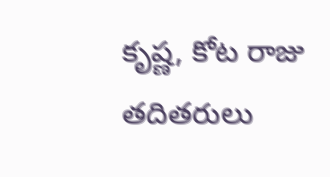కృష్ణ, కోట రాజు తదితరులు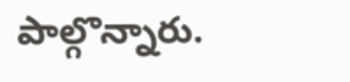పాల్గొన్నారు.